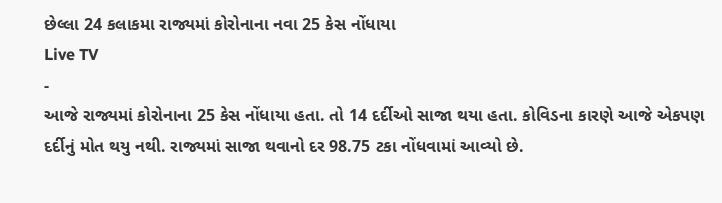છેલ્લા 24 કલાકમા રાજ્યમાં કોરોનાના નવા 25 કેસ નોંધાયા
Live TV
-
આજે રાજ્યમાં કોરોનાના 25 કેસ નોંધાયા હતા. તો 14 દર્દીઓ સાજા થયા હતા. કોવિડના કારણે આજે એકપણ દર્દીનું મોત થયુ નથી. રાજ્યમાં સાજા થવાનો દર 98.75 ટકા નોંધવામાં આવ્યો છે.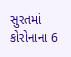સુરતમાં કોરોનાના 6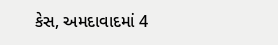કેસ, અમદાવાદમાં 4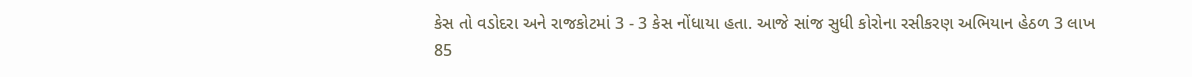કેસ તો વડોદરા અને રાજકોટમાં 3 - 3 કેસ નોંધાયા હતા. આજે સાંજ સુધી કોરોના રસીકરણ અભિયાન હેઠળ 3 લાખ 85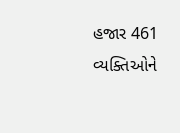હજાર 461 વ્યક્તિઓને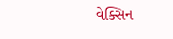વેક્સિન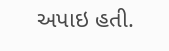અપાઇ હતી.